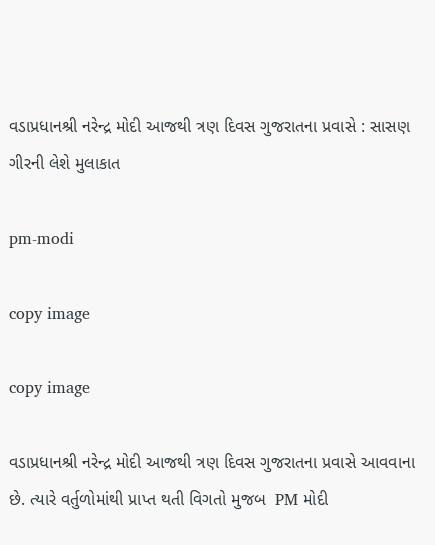વડાપ્રધાનશ્રી નરેન્દ્ર મોદી આજથી ત્રણ દિવસ ગુજરાતના પ્રવાસે : સાસણ ગીરની લેશે મુલાકાત

pm-modi

copy image

copy image

વડાપ્રધાનશ્રી નરેન્દ્ર મોદી આજથી ત્રણ દિવસ ગુજરાતના પ્રવાસે આવવાના છે. ત્યારે વર્તુળોમાંથી પ્રાપ્ત થતી વિગતો મુજબ  PM મોદી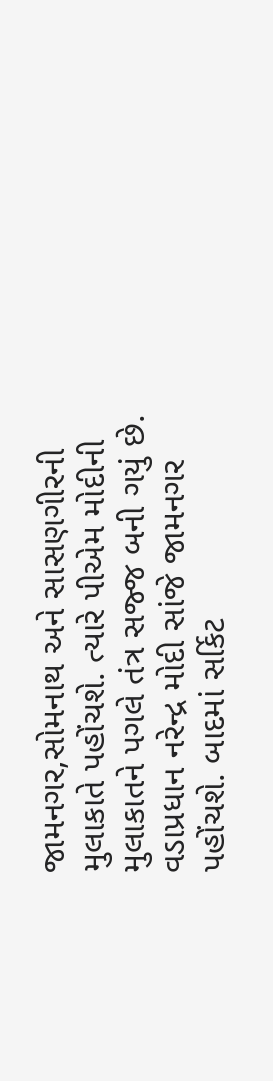જામનગર,સોમનાથ અને સાસણગીરની મુલાકાતે પહોંચશે. ત્યારે પીએમ મોદીની મુલાકાતને પગલે તંત્ર સજ્જ બની ગયું છે. વડાપ્રધાન નરેન્દ્ર મોદી સાંજે જામનગર પહોંચશે. બાદમાં સર્કિટ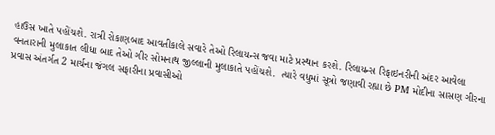હાઉસ ખાતે પહોંચશે. રાત્રી રોકાણબાદ આવતીકાલે સવારે તેઓ રિલાયન્સ જવા માટે પ્રસ્થાન કરશે. રિલાયન્સ રિફાઇનરીની અંદર આવેલા વનતારાની મુલાકાત લીધા બાદ તેઓ ગીર સોમનાથ જીલ્લાની મુલાકાતે પહોંચશે.  ત્યારે વધુમાં સૂત્રો જણાવી રહ્યા છે PM મોદીના સાસણ ગીરના પ્રવાસ અંતર્ગત 2 માર્ચના જંગલ સફારીના પ્રવાસીઓ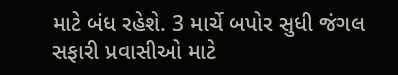માટે બંધ રહેશે. 3 માર્ચે બપોર સુધી જંગલ સફારી પ્રવાસીઓ માટે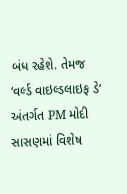બંધ રહેશે. તેમજ ‘વર્લ્ડ વાઇલ્ડલાઇફ ડે’ અંતર્ગત PM મોદી સાસણમાં વિશેષ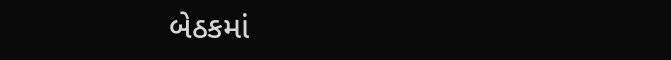બેઠકમાં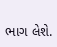ભાગ લેશે.